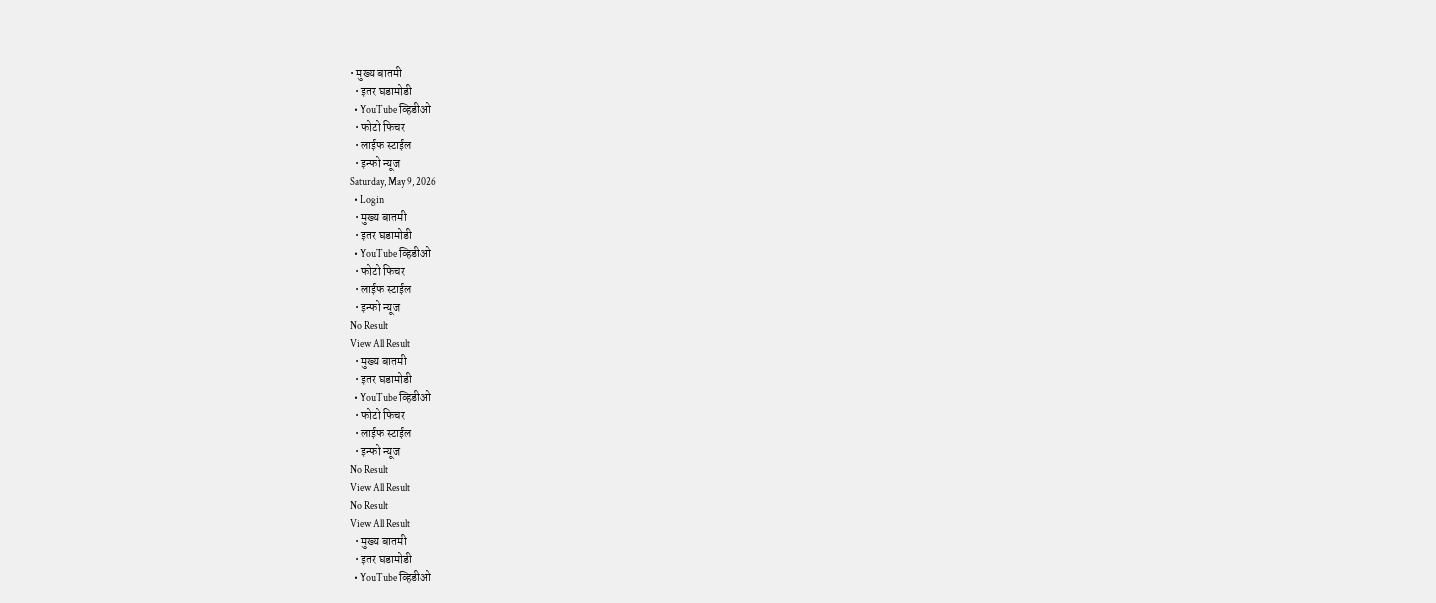• मुख्य बातमी
  • इतर घडामोडी
  • YouTube व्हिडीओ
  • फोटो फिचर
  • लाईफ स्टाईल
  • इन्फो न्यूज
Saturday, May 9, 2026
  • Login
  • मुख्य बातमी
  • इतर घडामोडी
  • YouTube व्हिडीओ
  • फोटो फिचर
  • लाईफ स्टाईल
  • इन्फो न्यूज
No Result
View All Result
  • मुख्य बातमी
  • इतर घडामोडी
  • YouTube व्हिडीओ
  • फोटो फिचर
  • लाईफ स्टाईल
  • इन्फो न्यूज
No Result
View All Result
No Result
View All Result
  • मुख्य बातमी
  • इतर घडामोडी
  • YouTube व्हिडीओ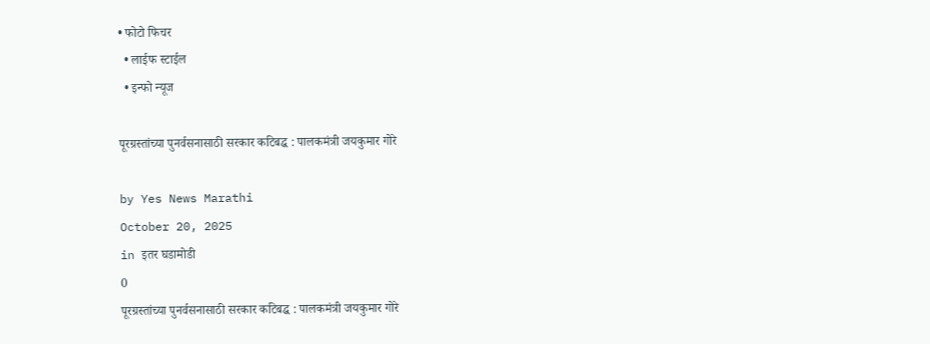• फोटो फिचर
  • लाईफ स्टाईल
  • इन्फो न्यूज

पूरग्रस्तांच्या पुनर्वसनासाठी सरकार कटिबद्ध : पालकमंत्री जयकुमार गोरे

by Yes News Marathi
October 20, 2025
in इतर घडामोडी
0
पूरग्रस्तांच्या पुनर्वसनासाठी सरकार कटिबद्ध : पालकमंत्री जयकुमार गोरे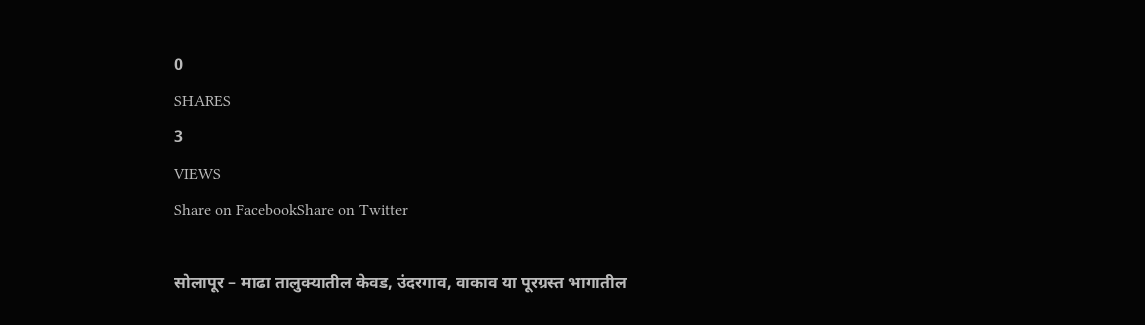0
SHARES
3
VIEWS
Share on FacebookShare on Twitter

सोलापूर – माढा तालुक्यातील केवड, उंदरगाव, वाकाव या पूरग्रस्त भागातील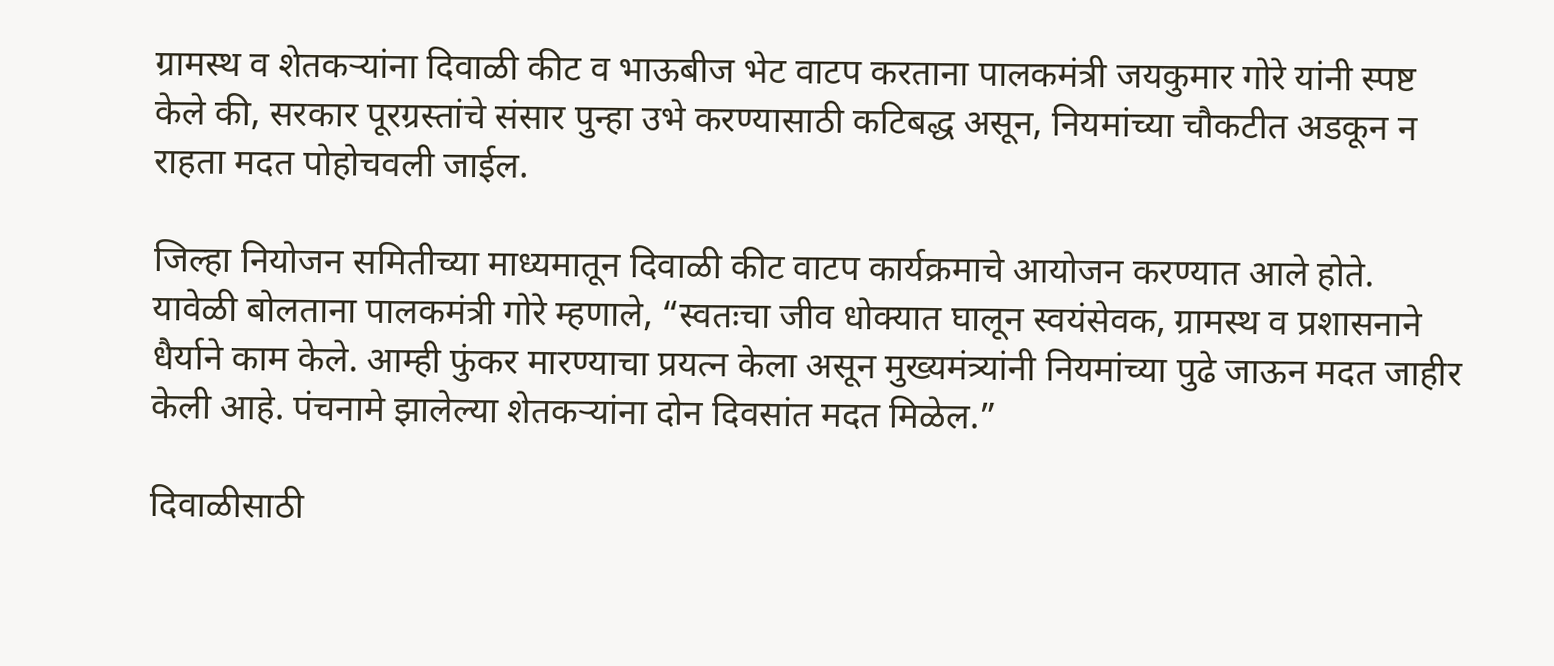ग्रामस्थ व शेतकऱ्यांना दिवाळी कीट व भाऊबीज भेट वाटप करताना पालकमंत्री जयकुमार गोरे यांनी स्पष्ट केले की, सरकार पूरग्रस्तांचे संसार पुन्हा उभे करण्यासाठी कटिबद्ध असून, नियमांच्या चौकटीत अडकून न राहता मदत पोहोचवली जाईल.

जिल्हा नियोजन समितीच्या माध्यमातून दिवाळी कीट वाटप कार्यक्रमाचे आयोजन करण्यात आले होते. यावेळी बोलताना पालकमंत्री गोरे म्हणाले, “स्वतःचा जीव धोक्यात घालून स्वयंसेवक, ग्रामस्थ व प्रशासनाने धैर्याने काम केले. आम्ही फुंकर मारण्याचा प्रयत्न केला असून मुख्यमंत्र्यांनी नियमांच्या पुढे जाऊन मदत जाहीर केली आहे. पंचनामे झालेल्या शेतकऱ्यांना दोन दिवसांत मदत मिळेल.”

दिवाळीसाठी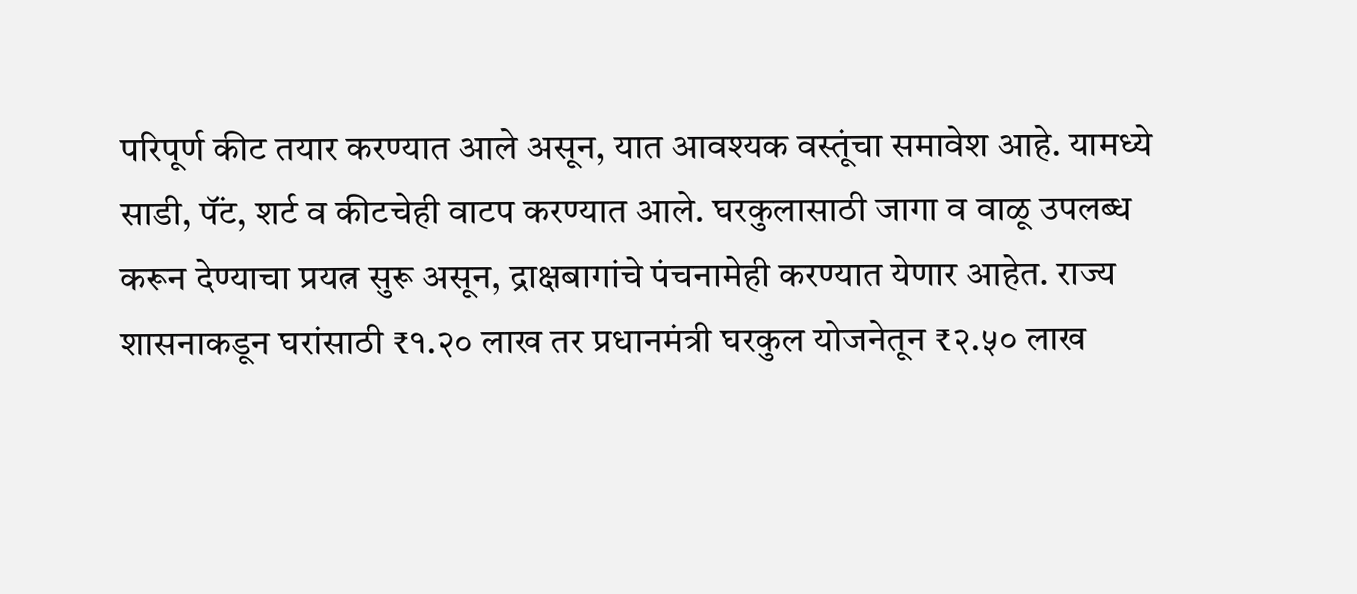परिपूर्ण कीट तयार करण्यात आले असून, यात आवश्यक वस्तूंचा समावेश आहे. यामध्ये साडी, पॅंट, शर्ट व कीटचेही वाटप करण्यात आले. घरकुलासाठी जागा व वाळू उपलब्ध करून देण्याचा प्रयत्न सुरू असून, द्राक्षबागांचे पंचनामेही करण्यात येणार आहेत. राज्य शासनाकडून घरांसाठी ₹१.२० लाख तर प्रधानमंत्री घरकुल योजनेतून ₹२.५० लाख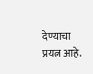देण्याचा प्रयत्न आहे.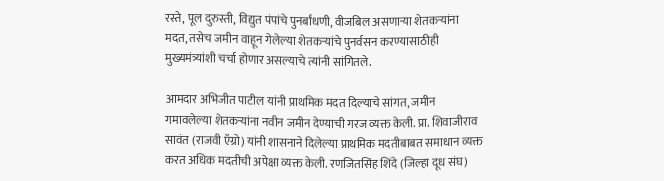रस्ते, पूल दुरुस्ती, विद्युत पंपांचे पुनर्बांधणी, वीजबिल असणाऱ्या शेतकऱ्यांना मदत, तसेच जमीन वाहून गेलेल्या शेतकऱ्यांचे पुनर्वसन करण्यासाठीही मुख्यमंत्र्यांशी चर्चा होणार असल्याचे त्यांनी सांगितले.

आमदार अभिजीत पाटील यांनी प्राथमिक मदत दिल्याचे सांगत, जमीन गमावलेल्या शेतकऱ्यांना नवीन जमीन देण्याची गरज व्यक्त केली. प्रा. शिवाजीराव सावंत (राजवी ऍग्रो) यांनी शासनाने दिलेल्या प्राथमिक मदतीबाबत समाधान व्यक्त करत अधिक मदतीची अपेक्षा व्यक्त केली. रणजितसिंह शिंदे (जिल्हा दूध संघ)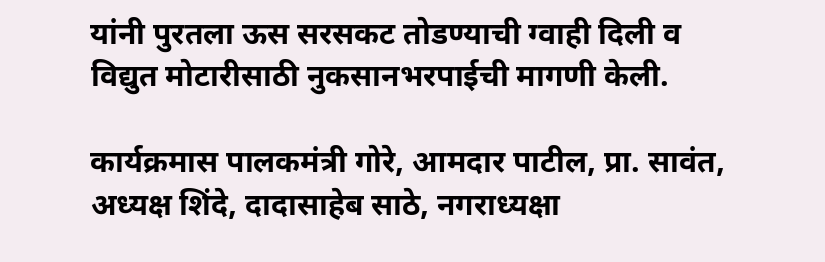यांनी पुरतला ऊस सरसकट तोडण्याची ग्वाही दिली व विद्युत मोटारीसाठी नुकसानभरपाईची मागणी केली.

कार्यक्रमास पालकमंत्री गोरे, आमदार पाटील, प्रा. सावंत, अध्यक्ष शिंदे, दादासाहेब साठे, नगराध्यक्षा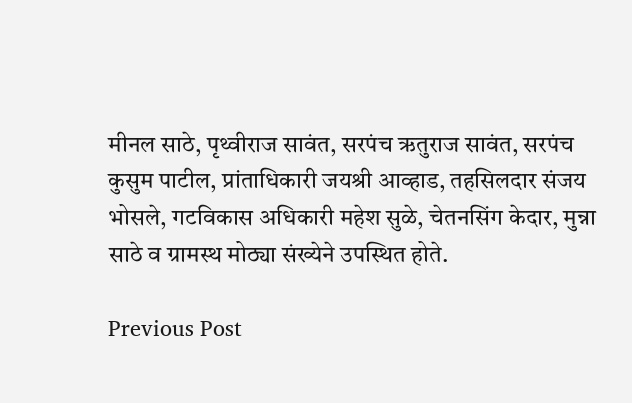मीनल साठे, पृथ्वीराज सावंत, सरपंच ऋतुराज सावंत, सरपंच कुसुम पाटील, प्रांताधिकारी जयश्री आव्हाड, तहसिलदार संजय भोसले, गटविकास अधिकारी महेश सुळे, चेतनसिंग केदार, मुन्ना साठे व ग्रामस्थ मोठ्या संख्येने उपस्थित होते.

Previous Post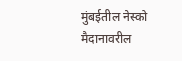मुंबईतील नेस्को मैदानावरील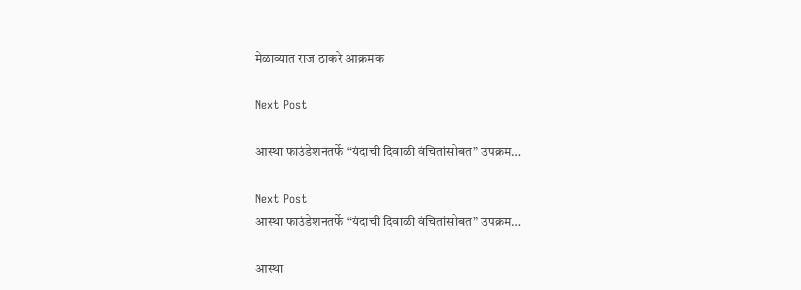मेळाव्यात राज ठाकरे आक्रमक

Next Post

आस्था फाउंडेशनतर्फे “यंदाची दिवाळी वंचितांसोबत” उपक्रम…

Next Post
आस्था फाउंडेशनतर्फे “यंदाची दिवाळी वंचितांसोबत” उपक्रम…

आस्था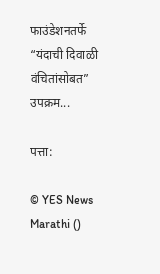फाउंडेशनतर्फे “यंदाची दिवाळी वंचितांसोबत” उपक्रम...

पत्ता:

© YES News Marathi ()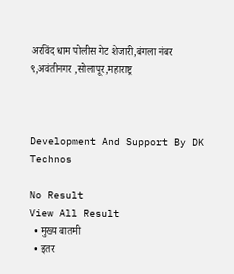अरविंद धाम पोलीस गेट शेजारी,बंगला नंबर ९,अवंतीनगर ,सोलापूर,महाराष्ट्र



Development And Support By DK Technos

No Result
View All Result
  • मुख्य बातमी
  • इतर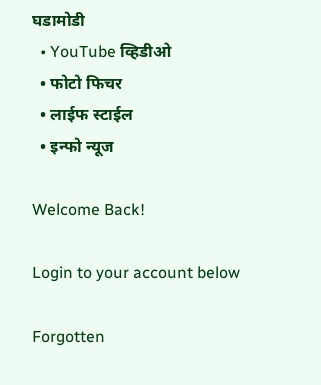घडामोडी
  • YouTube व्हिडीओ
  • फोटो फिचर
  • लाईफ स्टाईल
  • इन्फो न्यूज

Welcome Back!

Login to your account below

Forgotten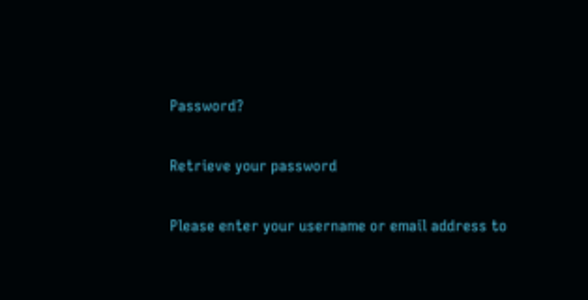Password?

Retrieve your password

Please enter your username or email address to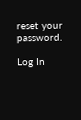reset your password.

Log In